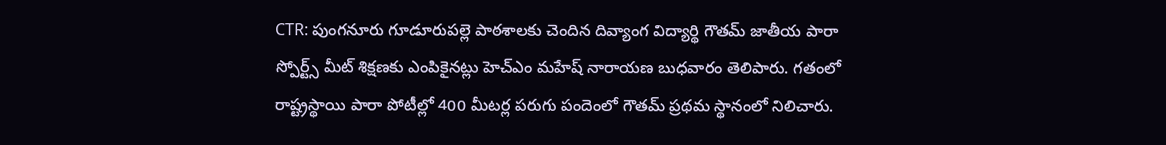CTR: పుంగనూరు గూడూరుపల్లె పాఠశాలకు చెందిన దివ్యాంగ విద్యార్థి గౌతమ్ జాతీయ పారా స్పోర్ట్స్ మీట్ శిక్షణకు ఎంపికైనట్లు హెచ్ఎం మహేష్ నారాయణ బుధవారం తెలిపారు. గతంలో రాష్ట్రస్థాయి పారా పోటీల్లో 400 మీటర్ల పరుగు పందెంలో గౌతమ్ ప్రథమ స్థానంలో నిలిచారు.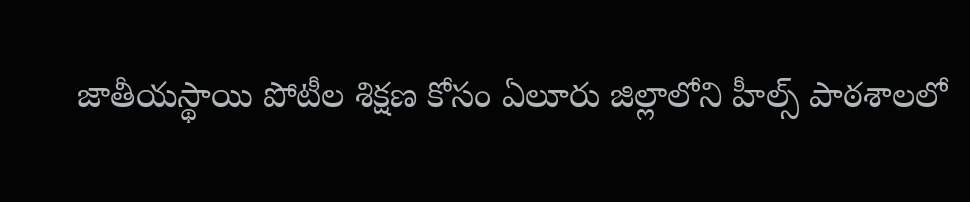జాతీయస్థాయి పోటీల శిక్షణ కోసం ఏలూరు జిల్లాలోని హీల్స్ పాఠశాలలో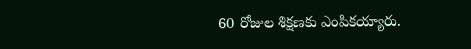60 రోజుల శిక్షణకు ఎంపికయ్యారు.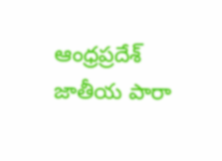ఆంధ్రప్రదేశ్
జాతీయ పారా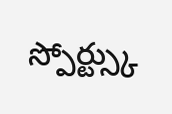స్పోర్ట్స్కు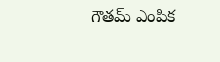గౌతమ్ ఎంపిక